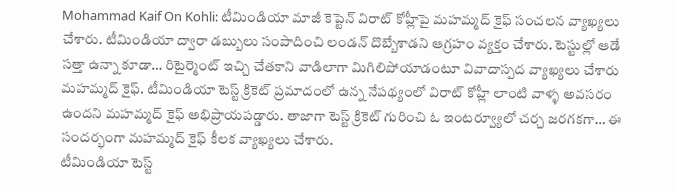Mohammad Kaif On Kohli: టీమిండియా మాజీ కెప్టెన్ విరాట్ కోహ్లీపై మహమ్మద్ కైఫ్ సంచలన వ్యాఖ్యలు చేశారు. టీమిండియా ద్వారా డబ్బులు సంపాదించి లండన్ దొబ్బేశాడని ఆగ్రహం వ్యక్తం చేశారు. టెస్టుల్లో ఆడే సత్తా ఉన్నా కూడా… రిటైర్మెంట్ ఇచ్చి చేతకాని వాడిలాగా మిగిలిపోయాడంటూ వివాదాస్పద వ్యాఖ్యలు చేశారు మహమ్మద్ కైఫ్. టీమిండియా టెస్ట్ క్రికెట్ ప్రమాదంలో ఉన్న నేపథ్యంలో విరాట్ కోహ్లీ లాంటి వాళ్ళ అవసరం ఉందని మహమ్మద్ కైఫ్ అభిప్రాయపడ్డారు. తాజాగా టెస్ట్ క్రికెట్ గురించి ఓ ఇంటర్వ్యూలో చర్చ జరగకగా… ఈ సందర్భంగా మహమ్మద్ కైఫ్ కీలక వ్యాఖ్యలు చేశారు.
టీమిండియా టెస్ట్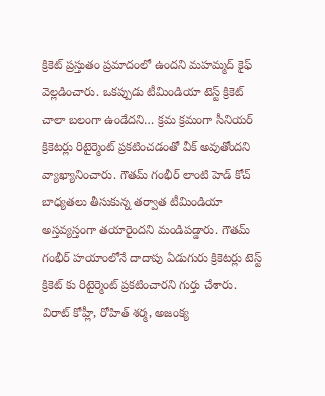క్రికెట్ ప్రస్తుతం ప్రమాదంలో ఉందని మహమ్మద్ కైఫ్ వెల్లడించారు. ఒకప్పుడు టీమిండియా టెస్ట్ క్రికెట్ చాలా బలంగా ఉండేదని… క్రమ క్రమంగా సీనియర్ క్రికెటర్లు రిటైర్మెంట్ ప్రకటించడంతో వీక్ అవుతోందని వ్యాఖ్యానించారు. గౌతమ్ గంభీర్ లాంటి హెడ్ కోచ్ బాధ్యతలు తీసుకున్న తర్వాత టీమిండియా అస్తవ్యస్తంగా తయారైందని మండిపడ్డారు. గౌతమ్ గంభీర్ హయాంలోనే దాదాపు ఏడుగురు క్రికెటర్లు టెస్ట్ క్రికెట్ కు రిటైర్మెంట్ ప్రకటించారని గుర్తు చేశారు.
విరాట్ కోహ్లీ, రోహిత్ శర్మ, అజంక్య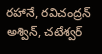రహానే, రవిచంద్రన్ అశ్విన్, చటేశ్వర్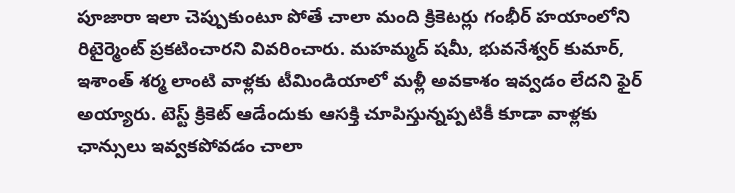పూజారా ఇలా చెప్పుకుంటూ పోతే చాలా మంది క్రికెటర్లు గంభీర్ హయాంలోని రిటైర్మెంట్ ప్రకటించారని వివరించారు. మహమ్మద్ షమీ, భువనేశ్వర్ కుమార్, ఇశాంత్ శర్మ లాంటి వాళ్లకు టీమిండియాలో మళ్లీ అవకాశం ఇవ్వడం లేదని ఫైర్ అయ్యారు. టెస్ట్ క్రికెట్ ఆడేందుకు ఆసక్తి చూపిస్తున్నప్పటికీ కూడా వాళ్లకు ఛాన్సులు ఇవ్వకపోవడం చాలా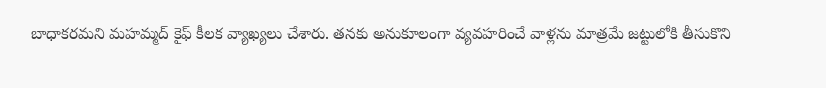బాధాకరమని మహమ్మద్ కైఫ్ కీలక వ్యాఖ్యలు చేశారు. తనకు అనుకూలంగా వ్యవహరించే వాళ్లను మాత్రమే జట్టులోకి తీసుకొని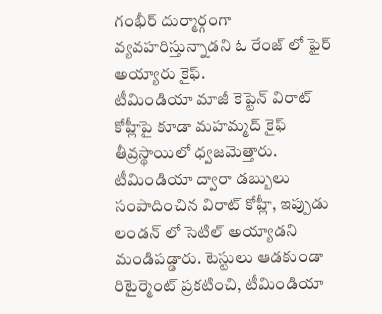గంభీర్ దుర్మార్గంగా వ్యవహరిస్తున్నాడని ఓ రేంజ్ లో ఫైర్ అయ్యారు కైఫ్.
టీమిండియా మాజీ కెప్టెన్ విరాట్ కోహ్లీపై కూడా మహమ్మద్ కైఫ్ తీవ్రస్థాయిలో ధ్వజమెత్తారు. టీమిండియా ద్వారా డబ్బులు సంపాదించిన విరాట్ కోహ్లీ, ఇప్పుడు లండన్ లో సెటిల్ అయ్యాడని మండిపడ్డారు. టెస్టులు ఆడకుండా రిటైర్మెంట్ ప్రకటించి, టీమిండియా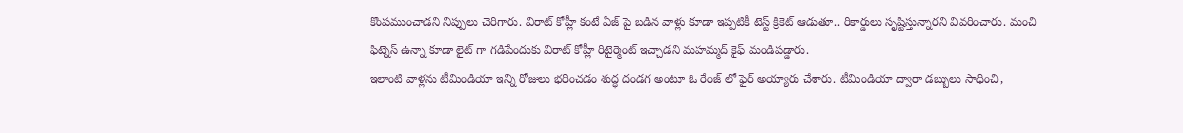కొంపముంచాడని నిప్పులు చెరిగారు. విరాట్ కోహ్లీ కంటే ఏజ్ పై బడిన వాళ్లు కూడా ఇప్పటికీ టెస్ట్ క్రికెట్ ఆడుతూ.. రికార్డులు సృష్టిస్తున్నారని వివరించారు. మంచి ఫిట్నెస్ ఉన్నా కూడా లైట్ గా గడిపేందుకు విరాట్ కోహ్లీ రిటైర్మెంట్ ఇచ్చాడని మహమ్మద్ కైఫ్ మండిపడ్డారు.
ఇలాంటి వాళ్లను టీమిండియా ఇన్ని రోజులు భరించడం శుద్ధ దండగ అంటూ ఓ రేంజ్ లో ఫైర్ అయ్యారు చేశారు. టీమిండియా ద్వారా డబ్బులు సాధించి,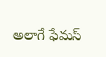అలాగే ఫేమస్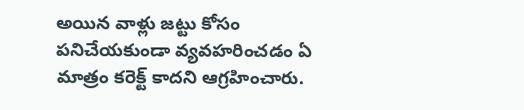అయిన వాళ్లు జట్టు కోసం పనిచేయకుండా వ్యవహరించడం ఏ మాత్రం కరెక్ట్ కాదని ఆగ్రహించారు.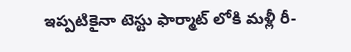ఇప్పటికైనా టెస్టు ఫార్మాట్ లోకి మళ్లీ రీ-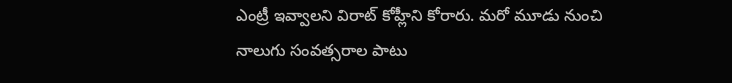ఎంట్రీ ఇవ్వాలని విరాట్ కోహ్లీని కోరారు. మరో మూడు నుంచి నాలుగు సంవత్సరాల పాటు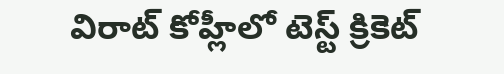విరాట్ కోహ్లీలో టెస్ట్ క్రికెట్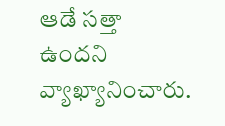ఆడే సత్తా ఉందని వ్యాఖ్యానించారు.